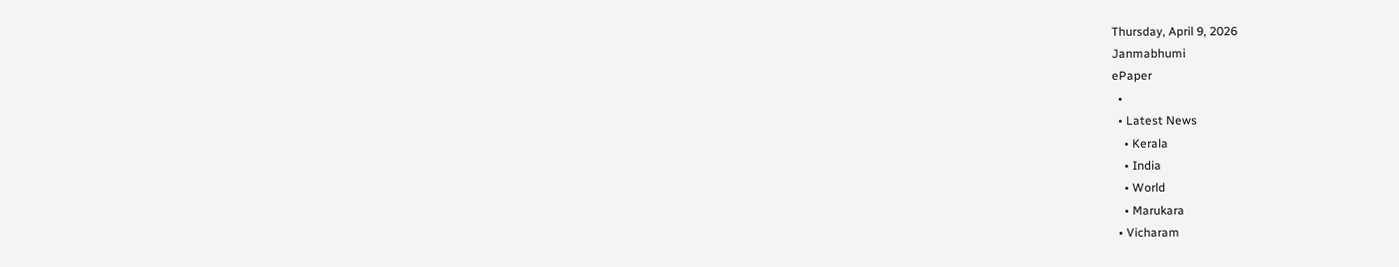Thursday, April 9, 2026
Janmabhumi
ePaper
  •
  • Latest News
    • Kerala
    • India
    • World
    • Marukara
  • Vicharam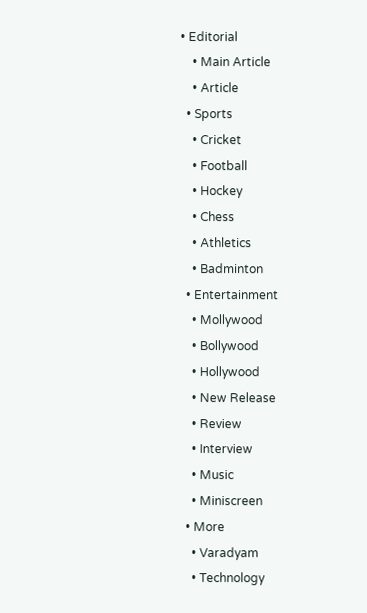• Editorial
    • Main Article
    • Article
  • Sports
    • Cricket
    • Football
    • Hockey
    • Chess
    • Athletics
    • Badminton
  • Entertainment
    • Mollywood
    • Bollywood
    • Hollywood
    • New Release
    • Review
    • Interview
    • Music
    • Miniscreen
  • More
    • Varadyam
    • Technology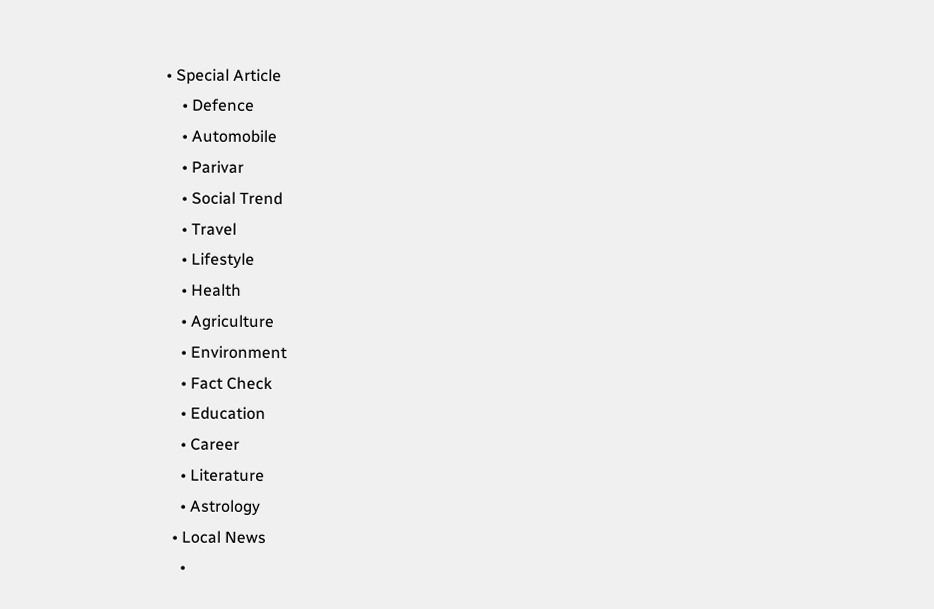• Special Article
    • Defence
    • Automobile
    • Parivar
    • Social Trend
    • Travel
    • Lifestyle
    • Health
    • Agriculture
    • Environment
    • Fact Check
    • Education
    • Career
    • Literature
    • Astrology
  • Local News
    •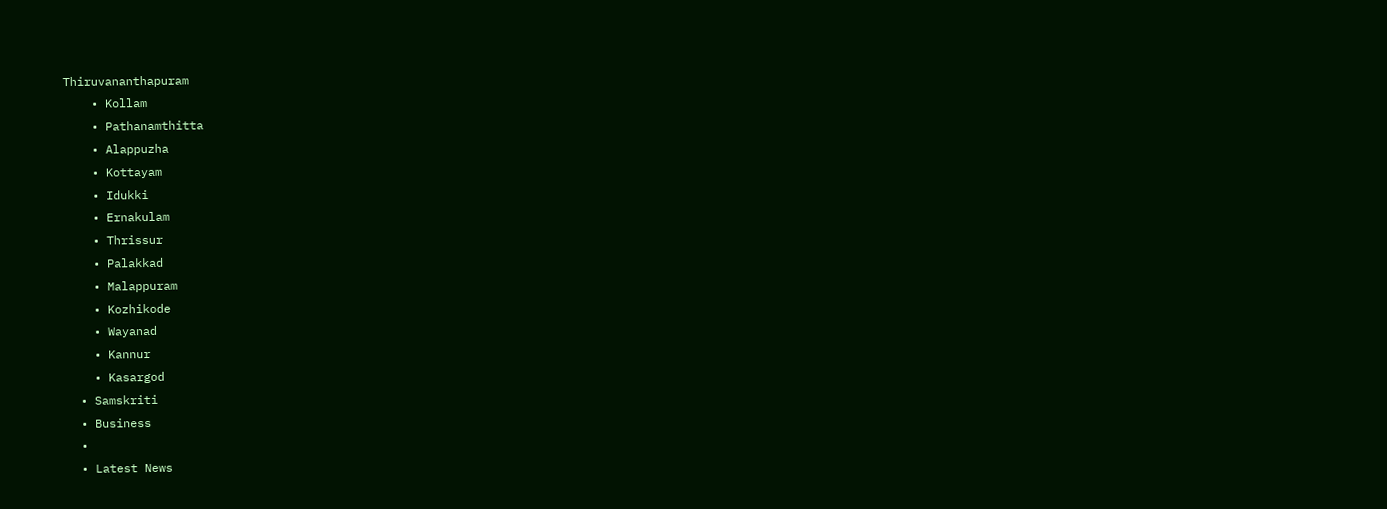Thiruvananthapuram
    • Kollam
    • Pathanamthitta
    • Alappuzha
    • Kottayam
    • Idukki
    • Ernakulam
    • Thrissur
    • Palakkad
    • Malappuram
    • Kozhikode
    • Wayanad
    • Kannur
    • Kasargod
  • Samskriti
  • Business
  •
  • Latest News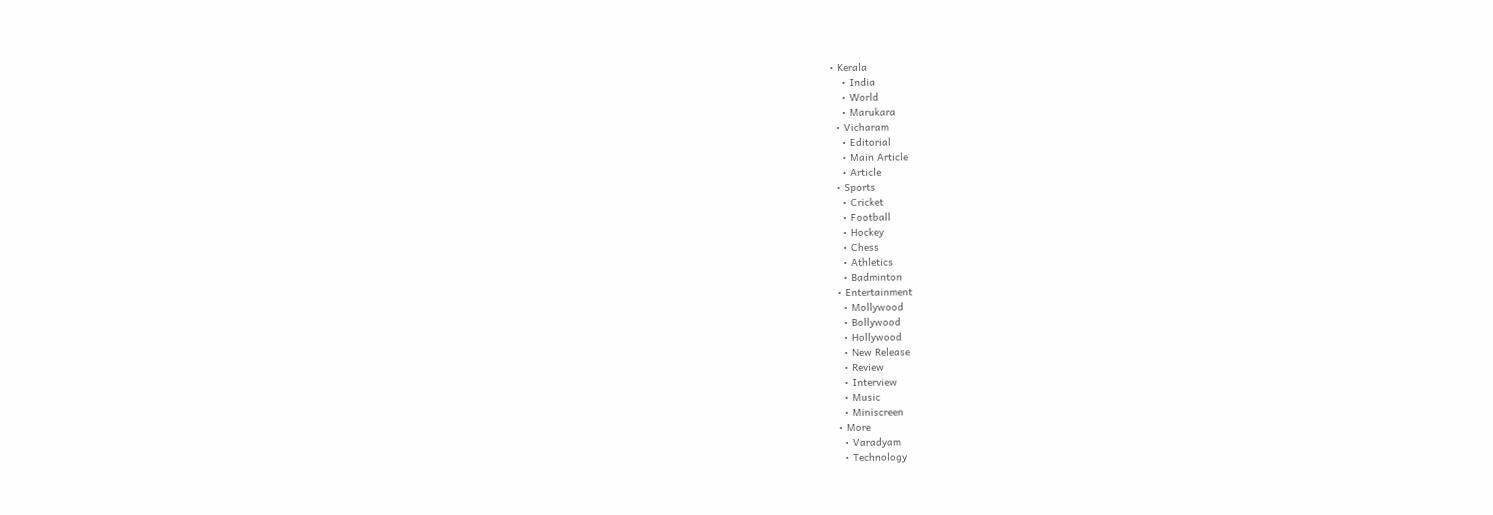• Kerala
    • India
    • World
    • Marukara
  • Vicharam
    • Editorial
    • Main Article
    • Article
  • Sports
    • Cricket
    • Football
    • Hockey
    • Chess
    • Athletics
    • Badminton
  • Entertainment
    • Mollywood
    • Bollywood
    • Hollywood
    • New Release
    • Review
    • Interview
    • Music
    • Miniscreen
  • More
    • Varadyam
    • Technology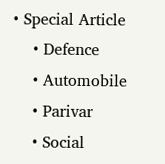• Special Article
    • Defence
    • Automobile
    • Parivar
    • Social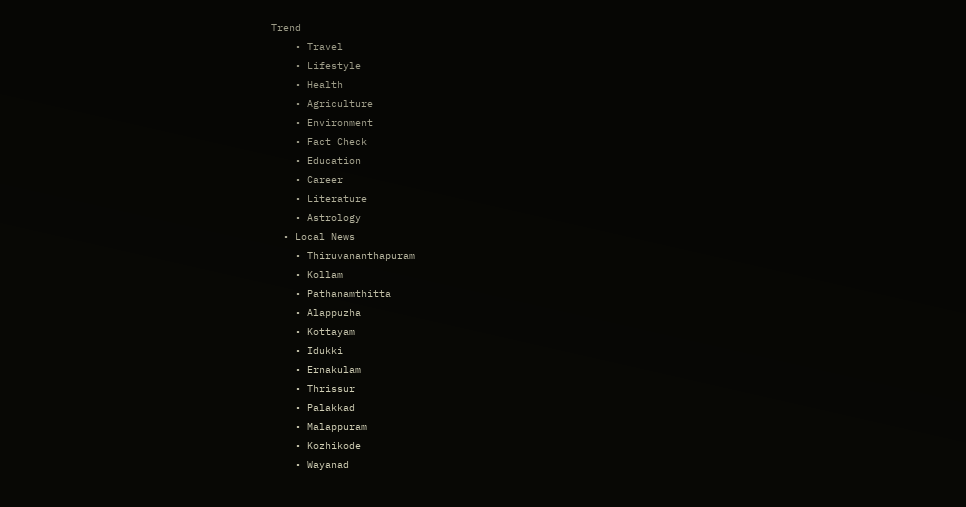Trend
    • Travel
    • Lifestyle
    • Health
    • Agriculture
    • Environment
    • Fact Check
    • Education
    • Career
    • Literature
    • Astrology
  • Local News
    • Thiruvananthapuram
    • Kollam
    • Pathanamthitta
    • Alappuzha
    • Kottayam
    • Idukki
    • Ernakulam
    • Thrissur
    • Palakkad
    • Malappuram
    • Kozhikode
    • Wayanad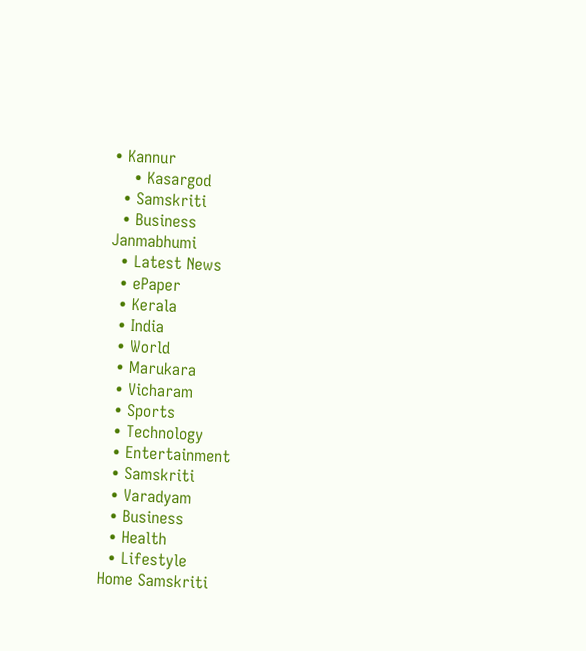• Kannur
    • Kasargod
  • Samskriti
  • Business
Janmabhumi
  • Latest News
  • ePaper
  • Kerala
  • India
  • World
  • Marukara
  • Vicharam
  • Sports
  • Technology
  • Entertainment
  • Samskriti
  • Varadyam
  • Business
  • Health
  • Lifestyle
Home Samskriti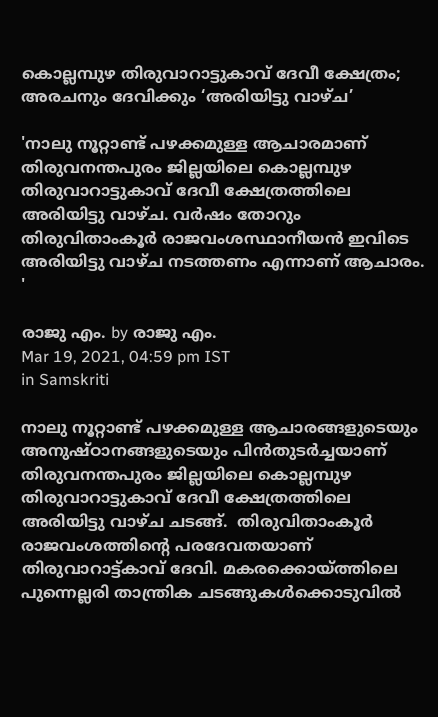കൊല്ലമ്പുഴ തിരുവാറാട്ടുകാവ് ദേവീ ക്ഷേത്രം; അരചനും ദേവിക്കും ‘അരിയിട്ടു വാഴ്ച’

'നാലു നൂറ്റാണ്ട് പഴക്കമുള്ള ആചാരമാണ് തിരുവനന്തപുരം ജില്ലയിലെ കൊല്ലമ്പുഴ തിരുവാറാട്ടുകാവ് ദേവീ ക്ഷേത്രത്തിലെ അരിയിട്ടു വാഴ്ച. വര്‍ഷം തോറും തിരുവിതാംകൂര്‍ രാജവംശസ്ഥാനീയന്‍ ഇവിടെ അരിയിട്ടു വാഴ്ച നടത്തണം എന്നാണ് ആചാരം. '

രാജു എം. by രാജു എം.
Mar 19, 2021, 04:59 pm IST
in Samskriti

നാലു നൂറ്റാണ്ട് പഴക്കമുള്ള ആചാരങ്ങളുടെയും അനുഷ്ഠാനങ്ങളുടെയും പിന്‍തുടര്‍ച്ചയാണ് തിരുവനന്തപുരം ജില്ലയിലെ കൊല്ലമ്പുഴ തിരുവാറാട്ടുകാവ് ദേവീ ക്ഷേത്രത്തിലെ  അരിയിട്ടു വാഴ്ച ചടങ്ങ്.  തിരുവിതാംകൂര്‍ രാജവംശത്തിന്റെ പരദേവതയാണ് തിരുവാറാട്ട്കാവ് ദേവി. മകരക്കൊയ്‌ത്തിലെ പുന്നെല്ലരി താന്ത്രിക ചടങ്ങുകള്‍ക്കൊടുവില്‍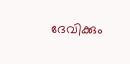ദേവിക്കും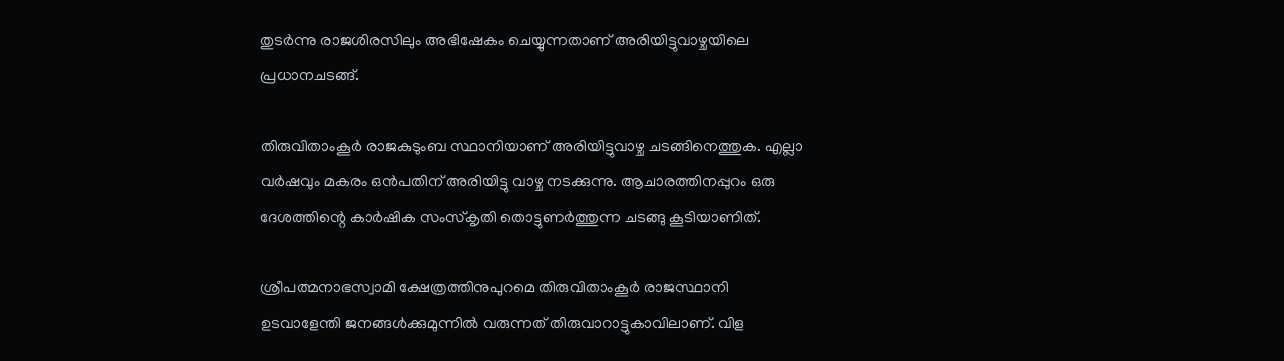തുടര്‍ന്നു രാജശിരസിലും അഭിഷേകം ചെയ്യുന്നതാണ് അരിയിട്ടുവാഴ്ചയിലെ പ്രധാനചടങ്ങ്.

തിരുവിതാംകൂര്‍ രാജകുടുംബ സ്ഥാനിയാണ് അരിയിട്ടുവാഴ്ച ചടങ്ങിനെത്തുക. എല്ലാ വര്‍ഷവും മകരം ഒന്‍പതിന് അരിയിട്ടു വാഴ്ച നടക്കുന്നു. ആചാരത്തിനപ്പുറം ഒരു ദേശത്തിന്റെ കാര്‍ഷിക സംസ്‌കൃതി തൊട്ടുണര്‍ത്തുന്ന ചടങ്ങു കൂടിയാണിത്.

ശ്രീപത്മനാഭസ്വാമി ക്ഷേത്രത്തിനുപുറമെ തിരുവിതാംകൂര്‍ രാജസ്ഥാനി ഉടവാളേന്തി ജനങ്ങള്‍ക്കുമുന്നില്‍ വരുന്നത് തിരുവാറാട്ടുകാവിലാണ്. വിള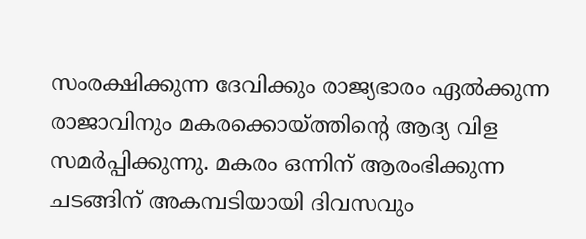സംരക്ഷിക്കുന്ന ദേവിക്കും രാജ്യഭാരം ഏല്‍ക്കുന്ന രാജാവിനും മകരക്കൊയ്‌ത്തിന്റെ ആദ്യ വിള സമര്‍പ്പിക്കുന്നു. മകരം ഒന്നിന് ആരംഭിക്കുന്ന ചടങ്ങിന് അകമ്പടിയായി ദിവസവും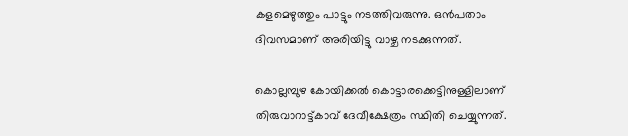കളമെഴുത്തും പാട്ടും നടത്തിവരുന്നു. ഒന്‍പതാം ദിവസമാണ് അരിയിട്ടു വാഴ്ച നടക്കുന്നത്.

കൊല്ലമ്പുഴ കോയിക്കല്‍ കൊട്ടാരക്കെട്ടിനുള്ളിലാണ് തിരുവാറാട്ട്കാവ് ദേവീക്ഷേത്രം സ്ഥിതി ചെയ്യുന്നത്.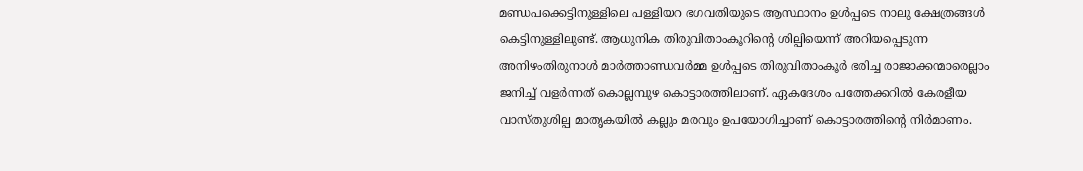മണ്ഡപക്കെട്ടിനുള്ളിലെ പള്ളിയറ ഭഗവതിയുടെ ആസ്ഥാനം ഉള്‍പ്പടെ നാലു ക്ഷേത്രങ്ങള്‍ കെട്ടിനുള്ളിലുണ്ട്. ആധുനിക തിരുവിതാംകൂറിന്റെ ശില്പിയെന്ന് അറിയപ്പെടുന്ന അനിഴംതിരുനാള്‍ മാര്‍ത്താണ്ഡവര്‍മ്മ ഉള്‍പ്പടെ തിരുവിതാംകൂര്‍ ഭരിച്ച രാജാക്കന്മാരെല്ലാം ജനിച്ച് വളര്‍ന്നത് കൊല്ലമ്പുഴ കൊട്ടാരത്തിലാണ്. ഏകദേശം പത്തേക്കറില്‍ കേരളീയ വാസ്തുശില്പ മാതൃകയില്‍ കല്ലും മരവും ഉപയോഗിച്ചാണ് കൊട്ടാരത്തിന്റെ നിര്‍മാണം.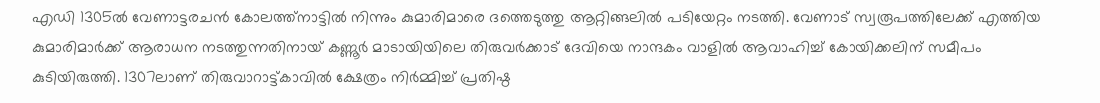എഡി 1305ല്‍ വേണാട്ടരചന്‍ കോലത്ത്‌നാട്ടില്‍ നിന്നും കുമാരിമാരെ ദത്തെടുത്തു ആറ്റിങ്ങലില്‍ പടിയേറ്റം നടത്തി. വേണാട് സ്വരൂപത്തിലേക്ക് എത്തിയ കുമാരിമാര്‍ക്ക് ആരാധന നടത്തുന്നതിനായ് കണ്ണൂര്‍ മാടായിയിലെ തിരുവര്‍ക്കാട് ദേവിയെ നാന്ദകം വാളില്‍ ആവാഹിച്ച് കോയിക്കലിന് സമീപം കുടിയിരുത്തി. 1307ലാണ് തിരുവാറാട്ട്കാവില്‍ ക്ഷേത്രം നിര്‍മ്മിച്ച് പ്രതിഷ്ഠ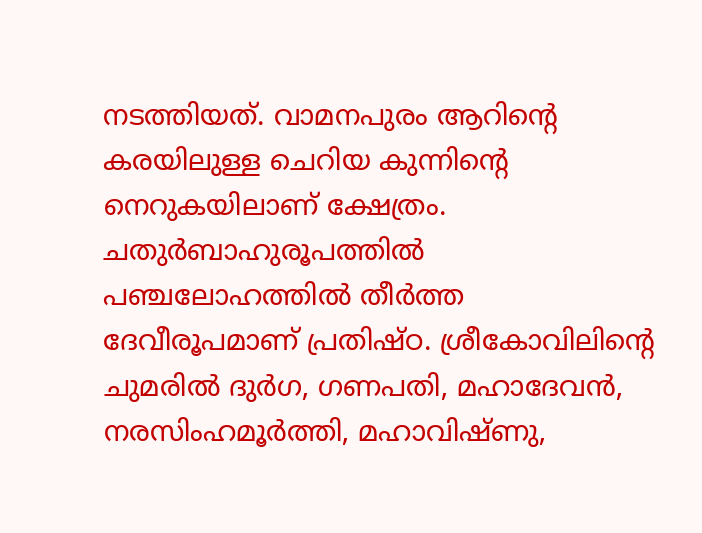നടത്തിയത്. വാമനപുരം ആറിന്റെ കരയിലുള്ള ചെറിയ കുന്നിന്റെ നെറുകയിലാണ് ക്ഷേത്രം. ചതുര്‍ബാഹുരൂപത്തില്‍ പഞ്ചലോഹത്തില്‍ തീര്‍ത്ത ദേവീരൂപമാണ് പ്രതിഷ്ഠ. ശ്രീകോവിലിന്റെ ചുമരില്‍ ദുര്‍ഗ, ഗണപതി, മഹാദേവന്‍, നരസിംഹമൂര്‍ത്തി, മഹാവിഷ്ണു,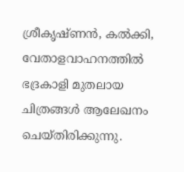ശ്രീകൃഷ്ണന്‍, കല്‍ക്കി, വേതാളവാഹനത്തില്‍ ഭദ്രകാളി മുതലായ ചിത്രങ്ങള്‍ ആലേഖനം ചെയ്തിരിക്കുന്നു.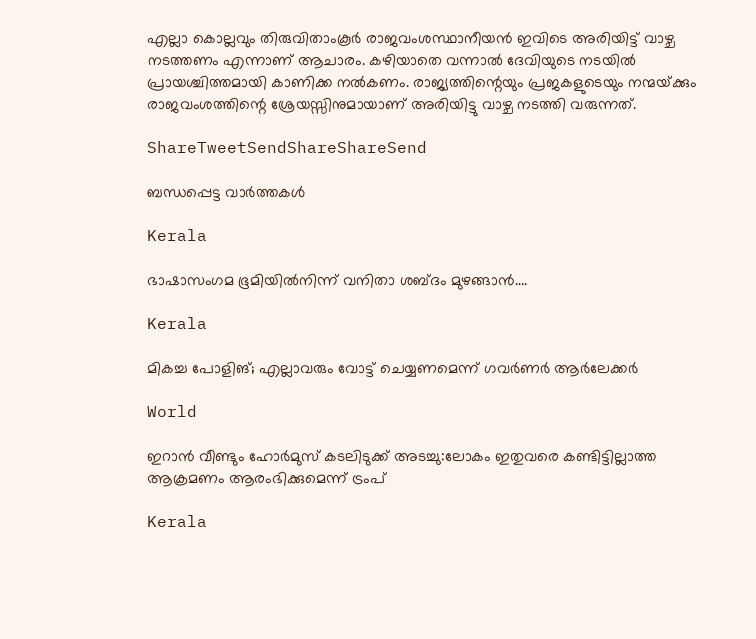എല്ലാ കൊല്ലവും തിരുവിതാംകൂര്‍ രാജവംശസ്ഥാനീയന്‍ ഇവിടെ അരിയിട്ട് വാഴ്ച നടത്തണം എന്നാണ് ആചാരം. കഴിയാതെ വന്നാല്‍ ദേവിയുടെ നടയില്‍ പ്രായശ്ചിത്തമായി കാണിക്ക നല്‍കണം. രാജ്യത്തിന്റെയും പ്രജകളുടെയും നന്മയ്‌ക്കും രാജവംശത്തിന്റെ ശ്രേയസ്സിനുമായാണ് അരിയിട്ടു വാഴ്ച നടത്തി വരുന്നത്.

ShareTweetSendShareShareSend

ബന്ധപ്പെട്ട വാര്‍ത്തകള്‍

Kerala

ഭാഷാസംഗമ ഭൂമിയില്‍നിന്ന് വനിതാ ശബ്ദം മുഴങ്ങാന്‍….

Kerala

മികച്ച പോളിങ്; എല്ലാവരും വോട്ട് ചെയ്യണമെന്ന് ഗവര്‍ണര്‍ ആര്‍ലേക്കര്‍

World

ഇറാൻ വീണ്ടും ഹോർമുസ് കടലിടുക്ക് അടച്ചു:ലോകം ഇതുവരെ കണ്ടിട്ടില്ലാത്ത ആക്രമണം ആരംഭിക്കുമെന്ന് ട്രംപ്

Kerala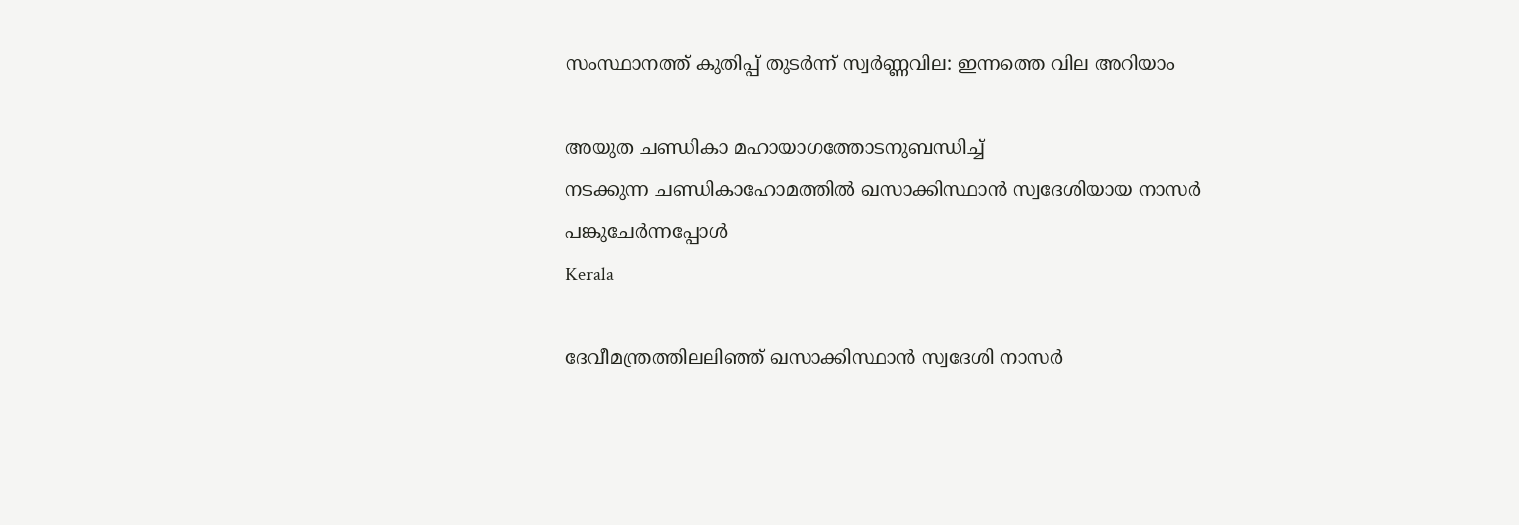സംസ്ഥാനത്ത് കുതിപ്പ് തുടർന്ന് സ്വർണ്ണവില: ഇന്നത്തെ വില അറിയാം

അയുത ചണ്ഡികാ മഹായാഗത്തോടനുബന്ധിച്ച്
നടക്കുന്ന ചണ്ഡികാഹോമത്തില്‍ ഖസാക്കിസ്ഥാന്‍ സ്വദേശിയായ നാസര്‍ പങ്കുചേര്‍ന്നപ്പോള്‍
Kerala

ദേവീമന്ത്രത്തിലലിഞ്ഞ് ഖസാക്കിസ്ഥാന്‍ സ്വദേശി നാസര്‍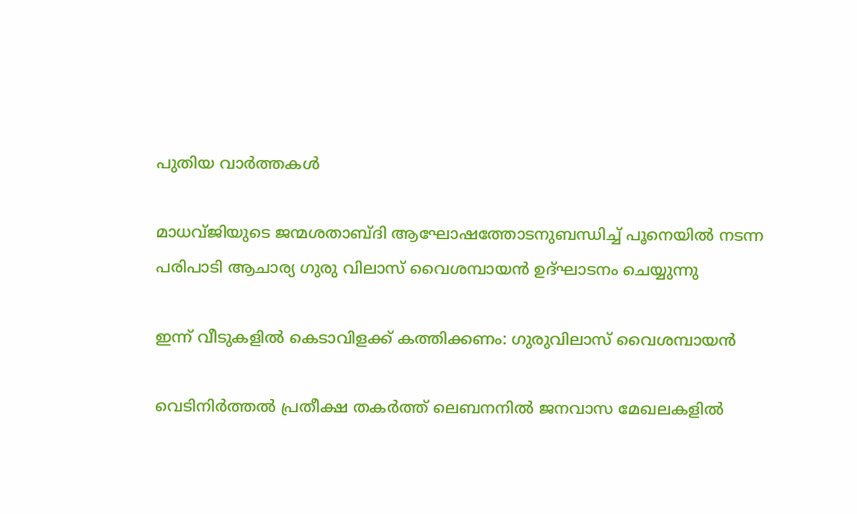പുതിയ വാര്‍ത്തകള്‍

മാധവ്ജിയുടെ ജന്മശതാബ്ദി ആഘോഷത്തോടനുബന്ധിച്ച് പൂനെയില്‍ നടന്ന പരിപാടി ആചാര്യ ഗുരു വിലാസ് വൈശമ്പായന്‍ ഉദ്ഘാടനം ചെയ്യുന്നു

ഇന്ന് വീടുകളില്‍ കെടാവിളക്ക് കത്തിക്കണം: ഗുരുവിലാസ് വൈശമ്പായന്‍

വെടിനിര്‍ത്തല്‍ പ്രതീക്ഷ തകര്‍ത്ത് ലെബനനില്‍ ജനവാസ മേഖലകളിൽ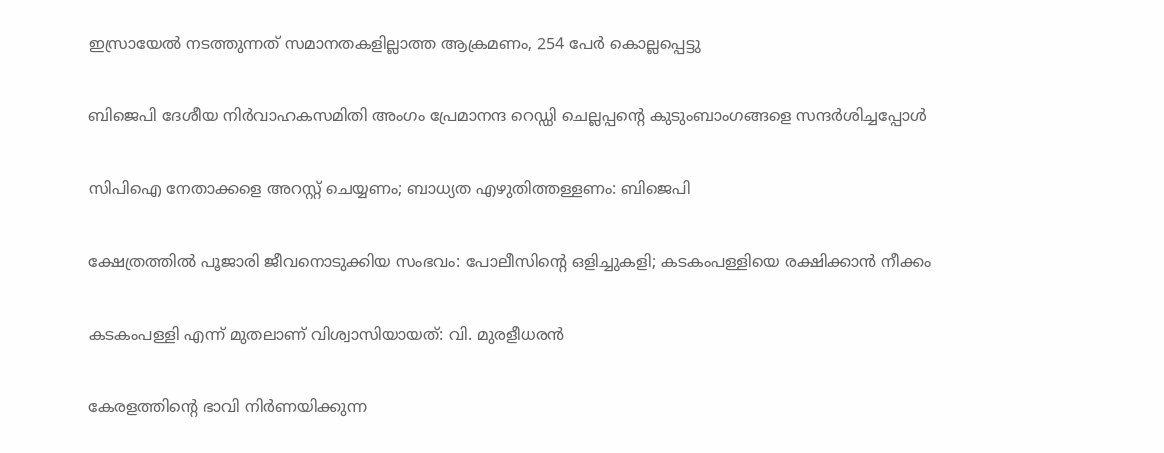ഇസ്രായേൽ നടത്തുന്നത് സമാനതകളില്ലാത്ത ആക്രമണം, 254 പേർ കൊല്ലപ്പെട്ടു

ബിജെപി ദേശീയ നിര്‍വാഹകസമിതി അംഗം പ്രേമാനന്ദ റെഡ്ഡി ചെല്ലപ്പന്റെ കുടുംബാംഗങ്ങളെ സന്ദര്‍ശിച്ചപ്പോള്‍

സിപിഐ നേതാക്കളെ അറസ്റ്റ് ചെയ്യണം; ബാധ്യത എഴുതിത്തള്ളണം: ബിജെപി

ക്ഷേത്രത്തില്‍ പൂജാരി ജീവനൊടുക്കിയ സംഭവം: പോലീസിന്റെ ഒളിച്ചുകളി; കടകംപള്ളിയെ രക്ഷിക്കാന്‍ നീക്കം

കടകംപള്ളി എന്ന് മുതലാണ് വിശ്വാസിയായത്: വി. മുരളീധരന്‍

കേരളത്തിന്റെ ഭാവി നിർണയിക്കുന്ന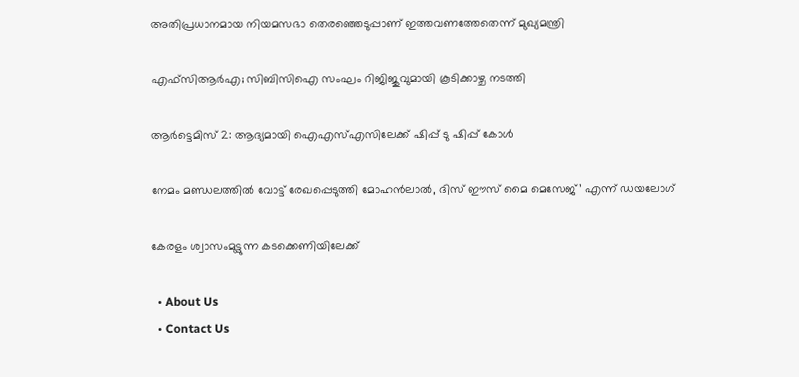അതിപ്രധാനമായ നിയമസഭാ തെരഞ്ഞെടുപ്പാണ് ഇത്തവണത്തേതെന്ന് മുഖ്യമന്ത്രി

എഫ്സിആര്‍എ; സിബിസിഐ സംഘം റിജിജുവുമായി കൂടിക്കാഴ്ച നടത്തി

ആര്‍ട്ടെമിസ് 2: ആദ്യമായി ഐഎസ്എസിലേക്ക് ഷിപ്പ് ടു ഷിപ്പ് കോള്‍

നേമം മണ്ഡലത്തിൽ വോട്ട് രേഖപ്പെടുത്തി മോഹൻലാൽ, ദിസ് ഈസ് മൈ മെസേജ്’ എന്ന് ഡയലോഗ്

കേരളം ശ്വാസംമുട്ടുന്ന കടക്കെണിയിലേക്ക്

  • About Us
  • Contact Us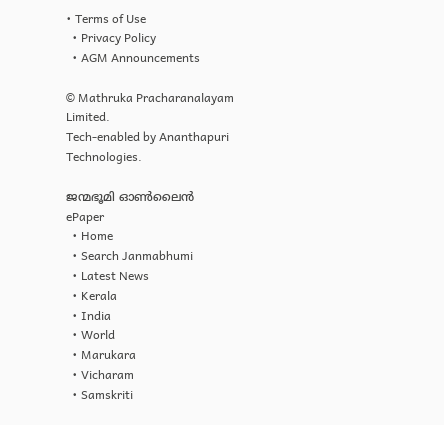• Terms of Use
  • Privacy Policy
  • AGM Announcements

© Mathruka Pracharanalayam Limited.
Tech-enabled by Ananthapuri Technologies.

ജന്മഭൂമി ഓണ്‍ലൈന്‍
ePaper
  • Home
  • Search Janmabhumi
  • Latest News
  • Kerala
  • India
  • World
  • Marukara
  • Vicharam
  • Samskriti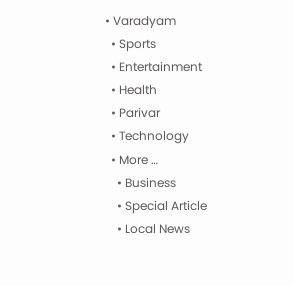• Varadyam
  • Sports
  • Entertainment
  • Health
  • Parivar
  • Technology
  • More …
    • Business
    • Special Article
    • Local News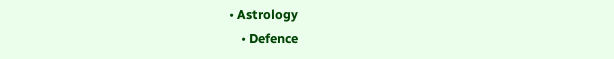• Astrology
    • Defence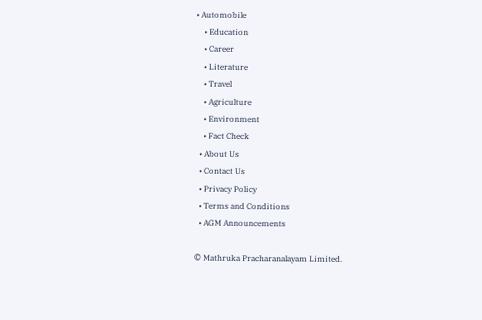• Automobile
    • Education
    • Career
    • Literature
    • Travel
    • Agriculture
    • Environment
    • Fact Check
  • About Us
  • Contact Us
  • Privacy Policy
  • Terms and Conditions
  • AGM Announcements

© Mathruka Pracharanalayam Limited.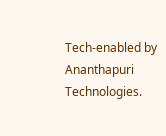Tech-enabled by Ananthapuri Technologies.